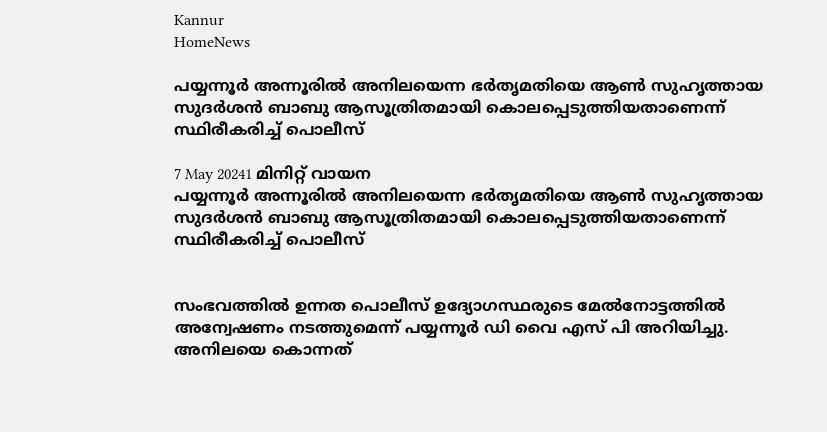Kannur
HomeNews

പയ്യന്നൂര്‍ അന്നൂരില്‍ അനിലയെന്ന ഭര്‍തൃമതിയെ ആണ്‍ സുഹൃത്തായ സുദര്‍ശന്‍ ബാബു ആസൂത്രിതമായി കൊലപ്പെടുത്തിയതാണെന്ന് സ്ഥിരീകരിച്ച് പൊലീസ്

7 May 20241 മിനിറ്റ് വായന
പയ്യന്നൂര്‍ അന്നൂരില്‍ അനിലയെന്ന ഭര്‍തൃമതിയെ ആണ്‍ സുഹൃത്തായ സുദര്‍ശന്‍ ബാബു ആസൂത്രിതമായി കൊലപ്പെടുത്തിയതാണെന്ന് സ്ഥിരീകരിച്ച് പൊലീസ്


സംഭവത്തില്‍ ഉന്നത പൊലീസ് ഉദ്യോഗസ്ഥരുടെ മേല്‍നോട്ടത്തില്‍ അന്വേഷണം നടത്തുമെന്ന് പയ്യന്നൂര്‍ ഡി വൈ എസ് പി അറിയിച്ചു.
അനിലയെ കൊന്നത്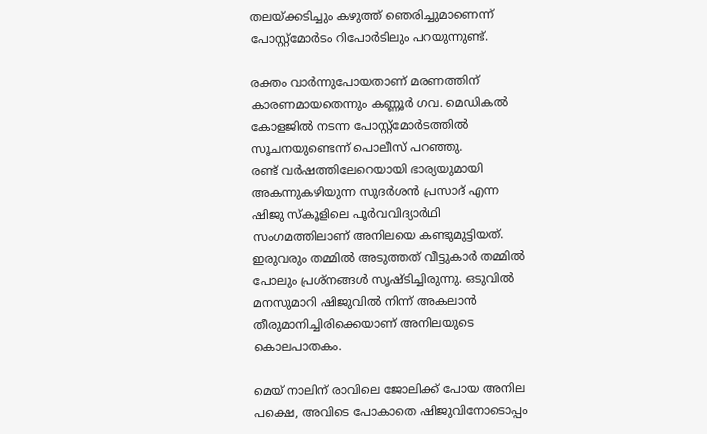തലയ്ക്കടിച്ചും കഴുത്ത് ഞെരിച്ചുമാണെന്ന് പോസ്റ്റ്‌മോര്‍ടം റിപോര്‍ടിലും പറയുന്നുണ്ട്.

രക്തം വാര്‍ന്നുപോയതാണ് മരണത്തിന് കാരണമായതെന്നും കണ്ണൂര്‍ ഗവ. മെഡികല്‍ കോളജില്‍ നടന്ന പോസ്റ്റ്‌മോര്‍ടത്തില്‍ സൂചനയുണ്ടെന്ന് പൊലീസ് പറഞ്ഞു.
രണ്ട് വര്‍ഷത്തിലേറെയായി ഭാര്യയുമായി അകന്നുകഴിയുന്ന സുദര്‍ശന്‍ പ്രസാദ് എന്ന ഷിജു സ്‌കൂളിലെ പൂര്‍വവിദ്യാര്‍ഥി സംഗമത്തിലാണ് അനിലയെ കണ്ടുമുട്ടിയത്. ഇരുവരും തമ്മില്‍ അടുത്തത് വീട്ടുകാര്‍ തമ്മില്‍ പോലും പ്രശ്‌നങ്ങള്‍ സൃഷ്ടിച്ചിരുന്നു. ഒടുവില്‍ മനസുമാറി ഷിജുവില്‍ നിന്ന് അകലാന്‍ തീരുമാനിച്ചിരിക്കെയാണ് അനിലയുടെ കൊലപാതകം.

മെയ് നാലിന് രാവിലെ ജോലിക്ക് പോയ അനില പക്ഷെ, അവിടെ പോകാതെ ഷിജുവിനോടൊപ്പം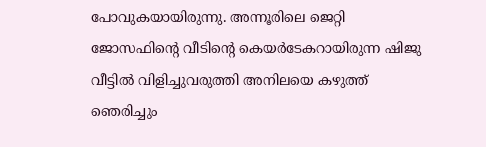പോവുകയായിരുന്നു. അന്നൂരിലെ ജെറ്റി ജോസഫിന്റെ വീടിന്റെ കെയര്‍ടേകറായിരുന്ന ഷിജു വീട്ടില്‍ വിളിച്ചുവരുത്തി അനിലയെ കഴുത്ത് ഞെരിച്ചും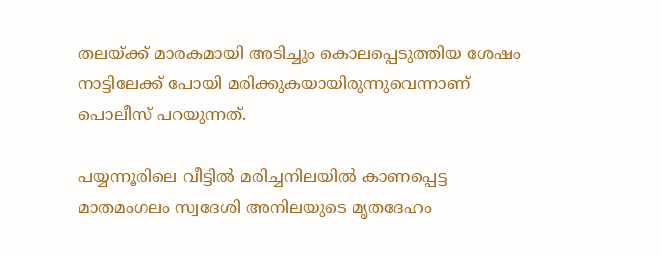തലയ്ക്ക് മാരകമായി അടിച്ചും കൊലപ്പെടുത്തിയ ശേഷം നാട്ടിലേക്ക് പോയി മരിക്കുകയായിരുന്നുവെന്നാണ് പൊലീസ് പറയുന്നത്.

പയ്യന്നൂരിലെ വീട്ടില്‍ മരിച്ചനിലയില്‍ കാണപ്പെട്ട മാതമംഗലം സ്വദേശി അനിലയുടെ മൃതദേഹം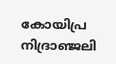കോയിപ്ര നിദ്രാഞ്ജലി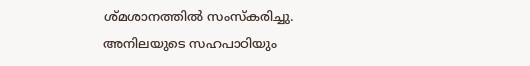ശ്മശാനത്തില്‍ സംസ്‌കരിച്ചു. അനിലയുടെ സഹപാഠിയും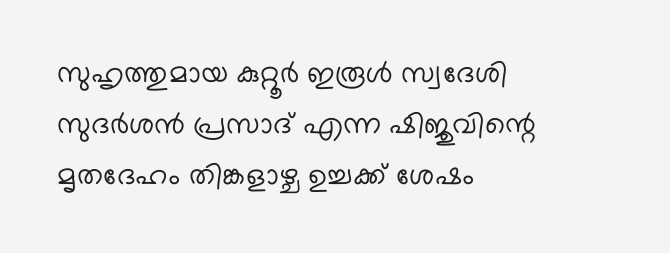സുഹൃത്തുമായ കുറ്റൂര്‍ ഇരൂള്‍ സ്വദേശി സുദര്‍ശന്‍ പ്രസാദ് എന്ന ഷിജുവിന്റെ മൃതദേഹം തിങ്കളാഴ്ച ഉച്ചക്ക് ശേഷം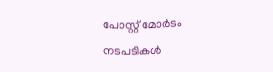പോസ്റ്റ് മോര്‍ടം നടപടികള്‍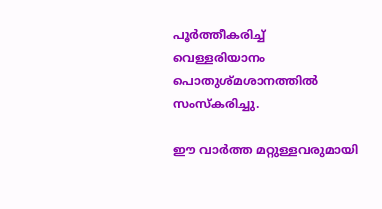പൂര്‍ത്തീകരിച്ച് വെള്ളരിയാനം പൊതുശ്മശാനത്തില്‍ സംസ്‌കരിച്ചു.

ഈ വാർത്ത മറ്റുള്ളവരുമായി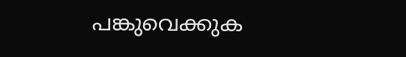പങ്കുവെക്കുക